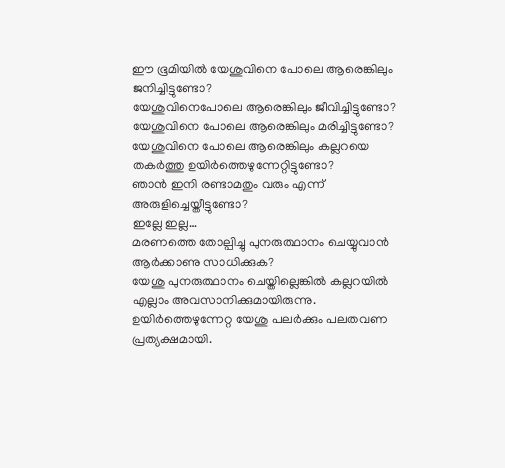ഈ ഭൂമിയിൽ യേശുവിനെ പോലെ ആരെങ്കിലും ജനിച്ചിട്ടുണ്ടോ?
യേശുവിനെപോലെ ആരെങ്കിലും ജീവിച്ചിട്ടുണ്ടോ?
യേശുവിനെ പോലെ ആരെങ്കിലും മരിച്ചിട്ടുണ്ടോ?
യേശുവിനെ പോലെ ആരെങ്കിലും കല്ലറയെ തകർത്തു ഉയിർത്തെഴുന്നേറ്റിട്ടുണ്ടോ?
ഞാൻ ഇനി രണ്ടാമതും വരും എന്ന്
അരുളിച്ചെയ്തീട്ടുണ്ടോ?
ഇല്ലേ ഇല്ല…
മരണത്തെ തോല്പിച്ചു പുനരുത്ഥാനം ചെയ്യുവാൻ
ആർക്കാണു സാധിക്കുക?
യേശു പുനരുത്ഥാനം ചെയ്തില്ലെങ്കിൽ കല്ലറയിൽ
എല്ലാം അവസാനിക്കുമായിരുന്നു.
ഉയിർത്തെഴുന്നേറ്റ യേശു പലർക്കും പലതവണ പ്രത്യക്ഷമായി.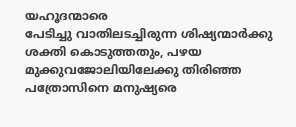യഹൂദന്മാരെ
പേടിച്ചു വാതിലടച്ചിരുന്ന ശിഷ്യന്മാർക്കു ശക്തി കൊടുത്തതും, പഴയ മുക്കുവജോലിയിലേക്കു തിരിഞ്ഞ പത്രോസിനെ മനുഷ്യരെ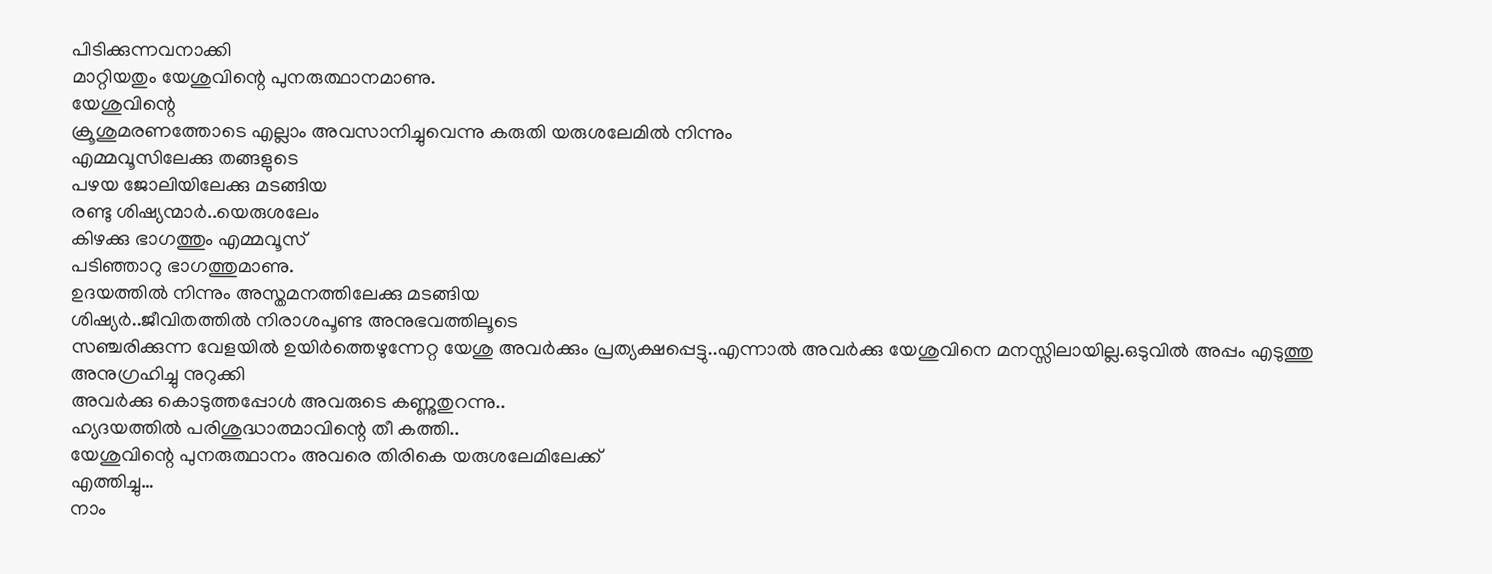പിടിക്കുന്നവനാക്കി
മാറ്റിയതും യേശുവിന്റെ പുനരുത്ഥാനമാണു.
യേശുവിന്റെ
ക്രൂശുമരണത്തോടെ എല്ലാം അവസാനിച്ചുവെന്നു കരുതി യരുശലേമിൽ നിന്നും
എമ്മവൂസിലേക്കു തങ്ങളുടെ
പഴയ ജോലിയിലേക്കു മടങ്ങിയ
രണ്ടു ശിഷ്യന്മാർ..യെരുശലേം
കിഴക്കു ഭാഗത്തും എമ്മവൂസ്
പടിഞ്ഞാറു ഭാഗത്തുമാണു.
ഉദയത്തിൽ നിന്നും അസ്തമനത്തിലേക്കു മടങ്ങിയ
ശിഷ്യർ..ജീവിതത്തിൽ നിരാശപൂണ്ട അനുഭവത്തിലൂടെ
സഞ്ചരിക്കുന്ന വേളയിൽ ഉയിർത്തെഴുന്നേറ്റ യേശു അവർക്കും പ്രത്യക്ഷപ്പെട്ടു..എന്നാൽ അവർക്കു യേശുവിനെ മനസ്സിലായില്ല.ഒടുവിൽ അപ്പം എടുത്തു അനുഗ്രഹിച്ചു നുറുക്കി
അവർക്കു കൊടുത്തപ്പോൾ അവരുടെ കണ്ണുതുറന്നു..
ഹ്യദയത്തിൽ പരിശുദ്ധാത്മാവിന്റെ തീ കത്തി..
യേശുവിന്റെ പുനരുത്ഥാനം അവരെ തിരികെ യരുശലേമിലേക്ക്
എത്തിച്ചു…
നാം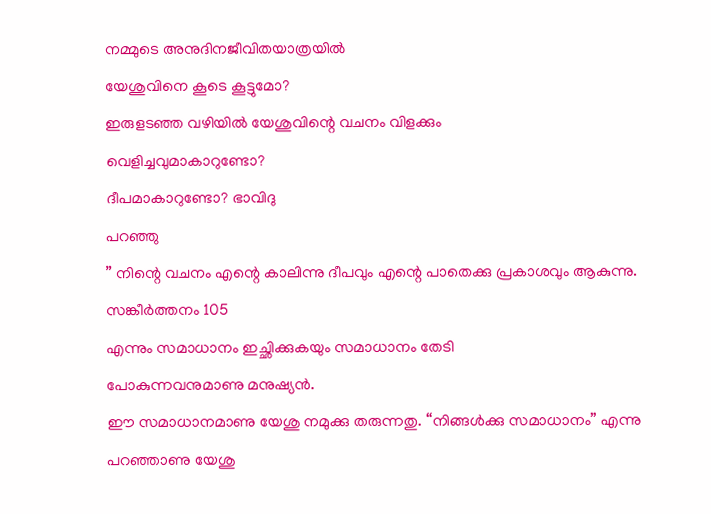നമ്മുടെ അനുദിനജീവിതയാത്രയിൽ
യേശുവിനെ കൂടെ കൂട്ടുമോ?
ഇരുളടഞ്ഞ വഴിയിൽ യേശുവിന്റെ വചനം വിളക്കും
വെളിച്ചവുമാകാറുണ്ടോ?
ദീപമാകാറുണ്ടോ? ഭാവിദു
പറഞ്ഞു
” നിന്റെ വചനം എന്റെ കാലിന്നു ദീപവും എന്റെ പാതെക്കു പ്രകാശവും ആകുന്നു.
സങ്കീർത്തനം 105
എന്നും സമാധാനം ഇച്ഛിക്കുകയും സമാധാനം തേടി
പോകുന്നവനുമാണു മനുഷ്യൻ.
ഈ സമാധാനമാണു യേശു നമുക്കു തരുന്നതു. “നിങ്ങൾക്കു സമാധാനം” എന്നു
പറഞ്ഞാണു യേശു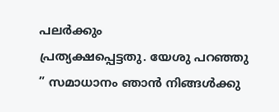പലർക്കും
പ്രത്യക്ഷപ്പെട്ടതു. യേശു പറഞ്ഞു
” സമാധാനം ഞാൻ നിങ്ങൾക്കു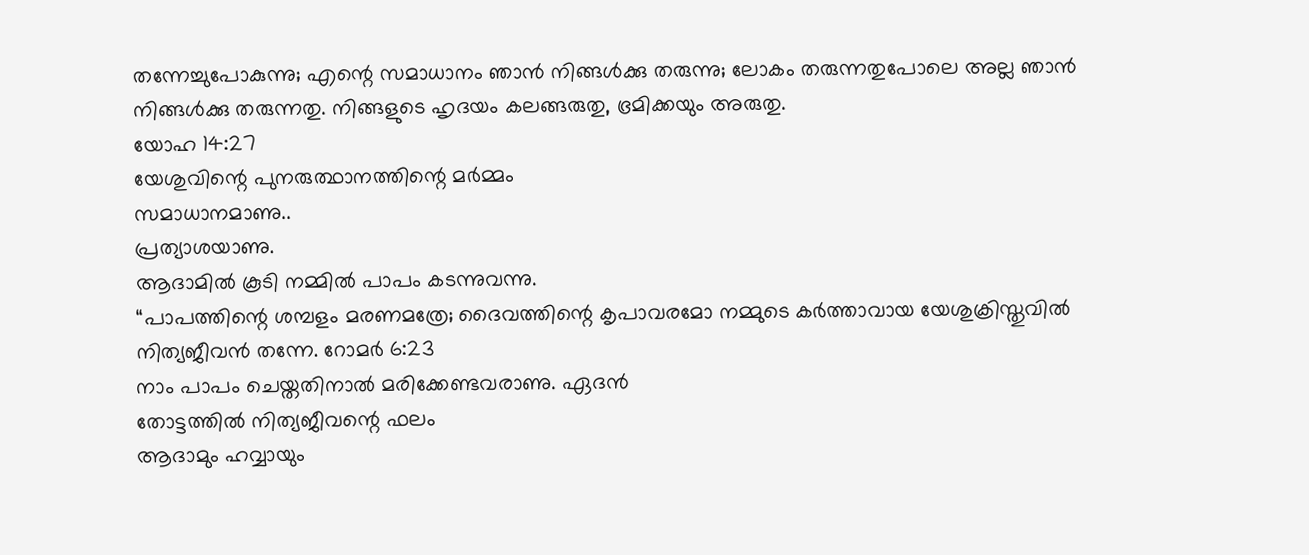തന്നേച്ചുപോകുന്നു; എന്റെ സമാധാനം ഞാൻ നിങ്ങൾക്കു തരുന്നു; ലോകം തരുന്നതുപോലെ അല്ല ഞാൻ നിങ്ങൾക്കു തരുന്നതു. നിങ്ങളുടെ ഹൃദയം കലങ്ങരുതു, ഭ്രമിക്കയും അരുതു.
യോഹ 14:27
യേശുവിന്റെ പുനരുത്ഥാനത്തിന്റെ മർമ്മം
സമാധാനമാണു..
പ്രത്യാശയാണു.
ആദാമിൽ കൂടി നമ്മിൽ പാപം കടന്നുവന്നു.
“പാപത്തിന്റെ ശമ്പളം മരണമത്രേ; ദൈവത്തിന്റെ കൃപാവരമോ നമ്മുടെ കർത്താവായ യേശുക്രിസ്തുവിൽ നിത്യജീവൻ തന്നേ. റോമർ 6:23
നാം പാപം ചെയ്തതിനാൽ മരിക്കേണ്ടവരാണു. ഏദൻ
തോട്ടത്തിൽ നിത്യജീവന്റെ ഫലം
ആദാമും ഹവ്വായും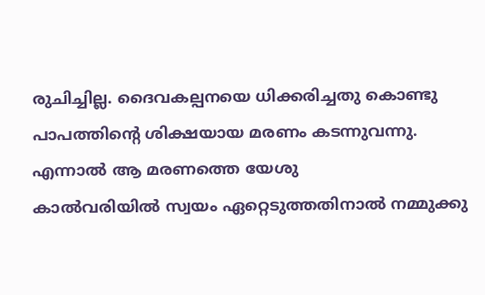രുചിച്ചില്ല. ദൈവകല്പനയെ ധിക്കരിച്ചതു കൊണ്ടു പാപത്തിന്റെ ശിക്ഷയായ മരണം കടന്നുവന്നു.
എന്നാൽ ആ മരണത്തെ യേശു
കാൽവരിയിൽ സ്വയം ഏറ്റെടുത്തതിനാൽ നമ്മുക്കു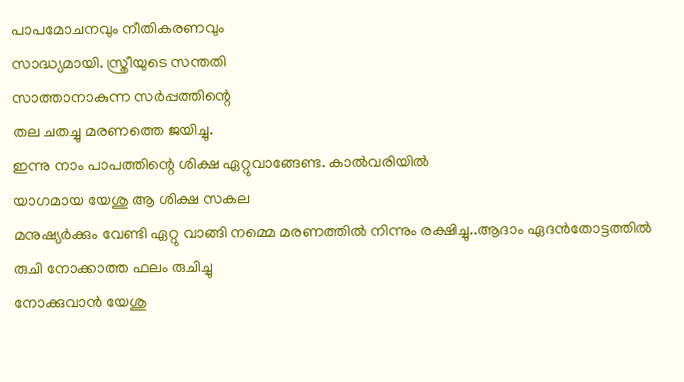പാപമോചനവും നീതികരണവും
സാദ്ധ്യമായി. സ്ത്രീയുടെ സന്തതി
സാത്താനാകുന്ന സർപ്പത്തിന്റെ
തല ചതച്ചു മരണത്തെ ജയിച്ചു.
ഇന്നു നാം പാപത്തിന്റെ ശിക്ഷ ഏറ്റുവാങ്ങേണ്ട. കാൽവരിയിൽ
യാഗമായ യേശു ആ ശിക്ഷ സകല
മനുഷ്യർക്കും വേണ്ടി ഏറ്റു വാങ്ങി നമ്മെ മരണത്തിൽ നിന്നും രക്ഷിച്ചു..ആദാം ഏദൻതോട്ടത്തിൽ രുചി നോക്കാത്ത ഫലം രുചിച്ചു
നോക്കുവാൻ യേശു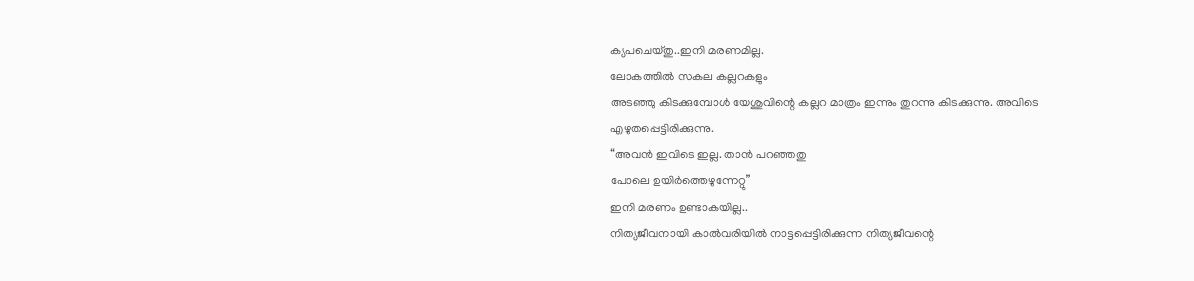ക്യപചെയ്തു..ഇനി മരണമില്ല.
ലോകത്തിൽ സകല കല്ലറകളും
അടഞ്ഞു കിടക്കുമ്പോൾ യേശുവിന്റെ കല്ലറ മാത്രം ഇന്നും തുറന്നു കിടക്കുന്നു. അവിടെ
എഴുതപ്പെട്ടിരിക്കുന്നു.
“അവൻ ഇവിടെ ഇല്ല. താൻ പറഞ്ഞതു
പോലെ ഉയിർത്തെഴുന്നേറ്റു”
ഇനി മരണം ഉണ്ടാകയില്ല..
നിത്യജീവനായി കാൽവരിയിൽ നാട്ടപ്പെട്ടിരിക്കുന്ന നിത്യജീവന്റെ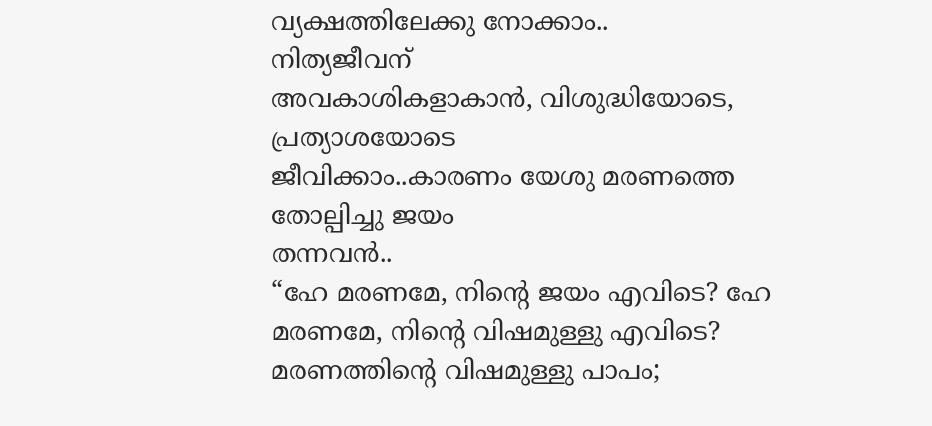വ്യക്ഷത്തിലേക്കു നോക്കാം..
നിത്യജീവന്
അവകാശികളാകാൻ, വിശുദ്ധിയോടെ, പ്രത്യാശയോടെ
ജീവിക്കാം..കാരണം യേശു മരണത്തെ തോല്പിച്ചു ജയം
തന്നവൻ..
“ഹേ മരണമേ, നിന്റെ ജയം എവിടെ? ഹേ മരണമേ, നിന്റെ വിഷമുള്ളു എവിടെ?
മരണത്തിന്റെ വിഷമുള്ളു പാപം;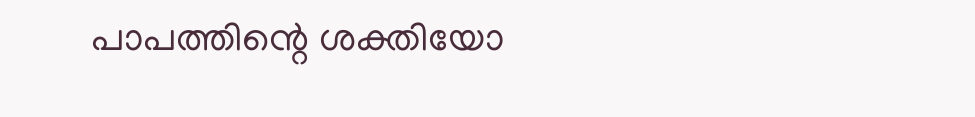പാപത്തിന്റെ ശക്തിയോ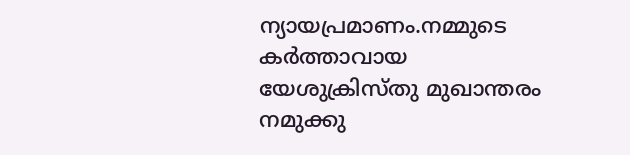ന്യായപ്രമാണം.നമ്മുടെ കർത്താവായ യേശുക്രിസ്തു മുഖാന്തരം നമുക്കു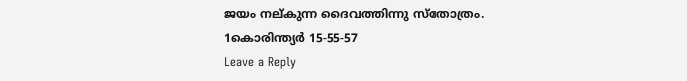ജയം നല്കുന്ന ദൈവത്തിന്നു സ്തോത്രം.
1കൊരിന്ത്യർ 15-55-57
Leave a Reply